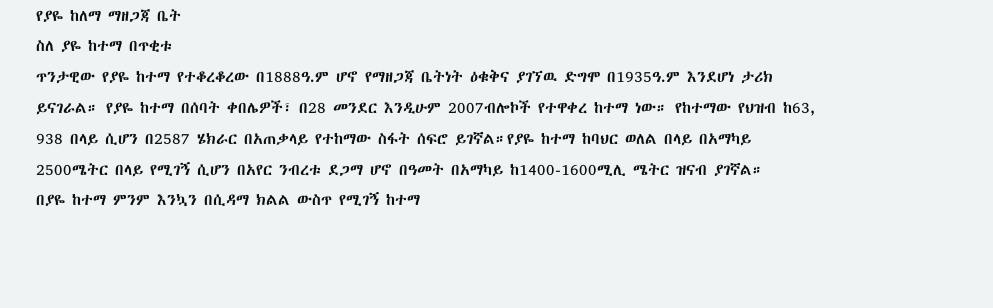የያዬ ከለማ ማዘጋጃ ቤት
ስለ ያዬ ከተማ በጥቂቱ
ጥንታዊው የያዬ ከተማ የተቆረቆረው በ1888ዓ.ም ሆኖ የማዘጋጃ ቤትነት ዕቁቅና ያገኘዉ ድግሞ በ1935ዓ.ም እንደሆነ ታሪክ ይናገራል። የያዬ ከተማ በሰባት ቀበሌዎች፣ በ28 መንደር እንዲሁም 2007ብሎኮች የተዋቀረ ከተማ ነው። የከተማው የህዝብ ከ63, 938 በላይ ሲሆን በ2587 ሄክራር በአጠቃላይ የተከማው ስፋት ሰፍሮ ይገኛል።የያዬ ከተማ ከባህር ወለል በላይ በአማካይ 2500ሜትር በላይ የሚገኝ ሲሆን በአየር ንብረቱ ደጋማ ሆኖ በዓመት በአማካይ ከ1400-1600ሚሊ ሜትር ዝናብ ያገኛል።
በያዬ ከተማ ምንም እንኳን በሲዳማ ክልል ውስጥ የሚገኝ ከተማ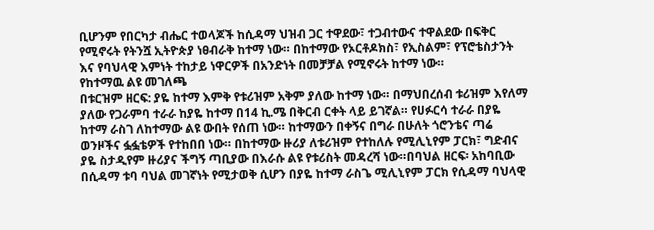ቢሆንም የበርካታ ብሔር ተወላጆች ከሲዳማ ህዝብ ጋር ተዋደው፣ ተጋብተውና ተዋልደው በፍቅር የሚኖሩት የትንሿ ኢትዮጵያ ነፀብራቅ ከተማ ነው። በከተማው የኦርቶዶክስ፣ የኢስልም፣ የፕሮቴስታንት እና የባህላዊ እምነት ተከታይ ነዋርዎች በአንድነት በመቻቻል የሚኖሩት ከተማ ነው።
የከተማዉ ልዩ መገለጫ
በቱርዝም ዘርፍ: ያዬ ከተማ እምቅ የቱሪዝም አቅም ያለው ከተማ ነው። በማህበረሰብ ቱሪዝም እየለማ ያለው የጋራምባ ተራራ ከያዬ ከተማ በ14 ኪ.ሜ በቅርብ ርቀት ላይ ይገኛል። የሀፉርሳ ተራራ በያዬ ከተማ ራስገ ለከተማው ልዩ ውበት የሰጠ ነው። ከተማውን በቀኝና በግራ በሁለት ጎሮንቴና ጣሬ ወንዞችና ፏፏቴዎች የተከበበ ነው። በከተማው ዙሪያ ለቱሪዝም የተከለሉ የሚሊኒየም ፓርክ፣ ግድብና ያዬ ስታዲየም ዙሪያና ችግኝ ጣቢያው በእራሱ ልዩ የቱሪስት መዳረሻ ነው።በባህል ዘርፍ፡ አከባቢው በሲዳማ ቱባ ባህል መገኛነት የሚታወቅ ሲሆን በያዬ ከተማ ራስጌ ሚሊኒየም ፓርክ የሲዳማ ባህላዊ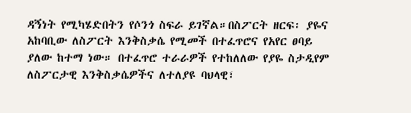ዳኝነት የሚካሄድበትን የሶንጎ ስፍራ ይገኛል።በስፖርት ዘርፍ፡ ያዬና አከባቢው ለስፖርት እንቅስቃሴ የሚመች በተፈጥሮና የአየር ፀባይ ያለው ከተማ ነው። በተፈጥሮ ተራራዎች የተከለለው የያዬ ስታዲየም ለስፖርታዊ እንቅስቃሴዎችና ለተለያዩ ባህላዊ፣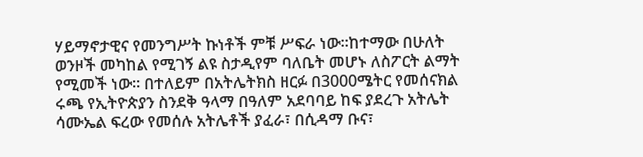ሃይማኖታዊና የመንግሥት ኩነቶች ምቹ ሥፍራ ነው።ከተማው በሁለት ወንዞች መካከል የሚገኝ ልዩ ስታዲየም ባለቤት መሆኑ ለስፖርት ልማት የሚመች ነው። በተለይም በአትሌትክስ ዘርፉ በ3000ሜትር የመሰናክል ሩጫ የኢትዮጵያን ስንደቅ ዓላማ በዓለም አደባባይ ከፍ ያደረጉ አትሌት ሳሙኤል ፍረው የመሰሉ አትሌቶች ያፈራ፣ በሲዳማ ቡና፣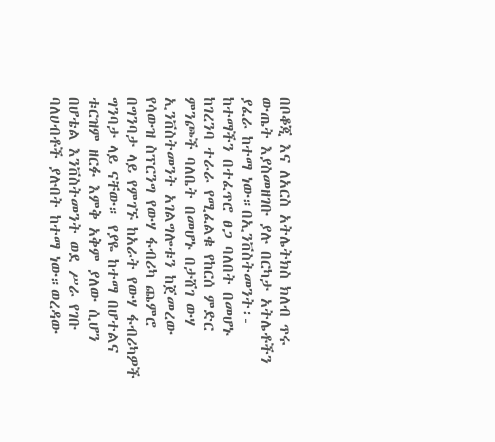በቦቆጂ እና ለአርስ አትሌትክስ ክለብ ጥሩ ውጤት እያስመዘገቡ ያሉ በርካታ አትሌቶችን ያፈራ ከተማ ነው።በኢንቨስትመንት፡- ከተማችን በተፈጥሮ ፀጋ ባለበት በመሆኑ ከገረንባ ተራራ የሚፈልቁ የከርሰ ምድር ምንጮች ባለቤት በመሆኑ በታሸገ ውሃ ኢንቨስትመንት አገልግሎቱን ከጀመረው የሳውዝ ስፕርንግ የውሃ ፋብሪካ ጨምሮ በግንባታ ላይ የምገኙ ከአራት የውሃ ፋብሪካዎች ግንባታ ላይ ናቸው። የያዬ ከተማ በሆተልና ቱርዝም ዘርፉ እምቅ አቅም ያለው ሲሆን በሆቴል እንቨስትመንት ወደ ሥራ የገቡ ባለሀብቶች ያሉበት ከተማ ነው።ወረዳው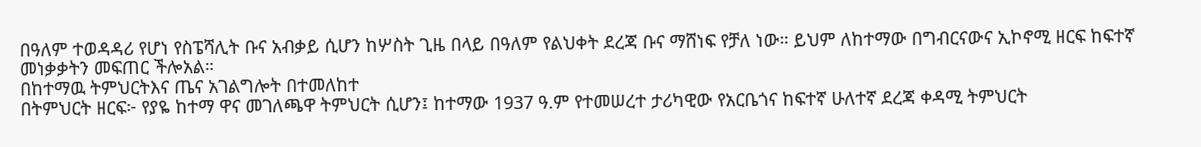በዓለም ተወዳዳሪ የሆነ የስፔሻሊት ቡና አብቃይ ሲሆን ከሦስት ጊዜ በላይ በዓለም የልህቀት ደረጃ ቡና ማሸነፍ የቻለ ነው። ይህም ለከተማው በግብርናውና ኢኮኖሚ ዘርፍ ከፍተኛ መነቃቃትን መፍጠር ችሎአል።
በከተማዉ ትምህርትእና ጤና አገልግሎት በተመለከተ
በትምህርት ዘርፍ፦ የያዬ ከተማ ዋና መገለጫዋ ትምህርት ሲሆን፤ ከተማው 1937 ዓ.ም የተመሠረተ ታሪካዊው የአርቤጎና ከፍተኛ ሁለተኛ ደረጃ ቀዳሚ ትምህርት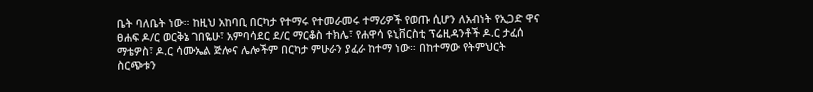ቤት ባለቤት ነው። ከዚህ አከባቢ በርካታ የተማሩ የተመራመሩ ተማሪዎች የወጡ ሲሆን ለአብነት የኢጋድ ዋና ፀሐፍ ዶ/ር ወርቅኔ ገበዬሁ፣ አምባሳደር ደ/ር ማርቆስ ተክሌ፣ የሐዋሳ ዩኒቨርስቲ ፕሬዚዳንቶች ዶ.ር ታፈሰ ማቴዎስ፣ ዶ.ር ሳሙኤል ጅሎና ሌሎችም በርካታ ምሁራን ያፈራ ከተማ ነው። በከተማው የትምህርት ስርጭቱን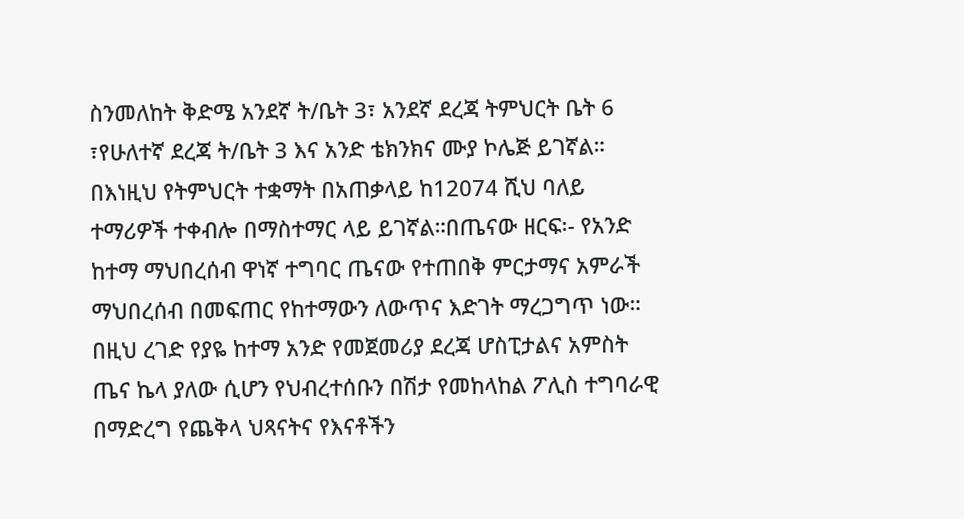ስንመለከት ቅድሜ አንደኛ ት/ቤት 3፣ አንደኛ ደረጃ ትምህርት ቤት 6 ፣የሁለተኛ ደረጃ ት/ቤት 3 እና አንድ ቴክንክና ሙያ ኮሌጅ ይገኛል። በእነዚህ የትምህርት ተቋማት በአጠቃላይ ከ12074 ሺህ ባለይ ተማሪዎች ተቀብሎ በማስተማር ላይ ይገኛል።በጤናው ዘርፍ፡- የአንድ ከተማ ማህበረሰብ ዋነኛ ተግባር ጤናው የተጠበቅ ምርታማና አምራች ማህበረሰብ በመፍጠር የከተማውን ለውጥና እድገት ማረጋግጥ ነው። በዚህ ረገድ የያዬ ከተማ አንድ የመጀመሪያ ደረጃ ሆስፒታልና አምስት ጤና ኬላ ያለው ሲሆን የህብረተሰቡን በሽታ የመከላከል ፖሊስ ተግባራዊ በማድረግ የጨቅላ ህጻናትና የእናቶችን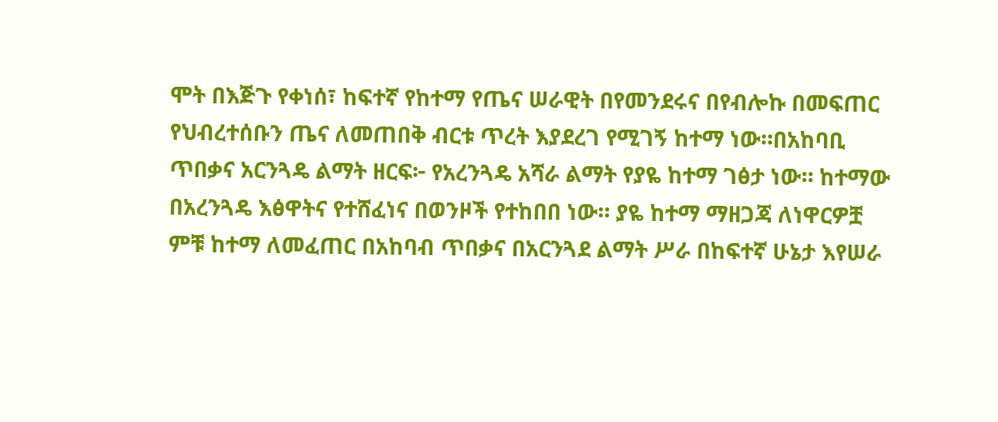ሞት በእጅጉ የቀነሰ፣ ከፍተኛ የከተማ የጤና ሠራዊት በየመንደሩና በየብሎኩ በመፍጠር የህብረተሰቡን ጤና ለመጠበቅ ብርቱ ጥረት እያደረገ የሚገኝ ከተማ ነው።በአከባቢ ጥበቃና አርንጓዴ ልማት ዘርፍ፦ የአረንጓዴ አሻራ ልማት የያዬ ከተማ ገፅታ ነው። ከተማው በአረንጓዴ እፅዋትና የተሸፈነና በወንዞች የተከበበ ነው። ያዬ ከተማ ማዘጋጃ ለነዋርዎቿ ምቹ ከተማ ለመፈጠር በአከባብ ጥበቃና በአርንጓደ ልማት ሥራ በከፍተኛ ሁኔታ እየሠራ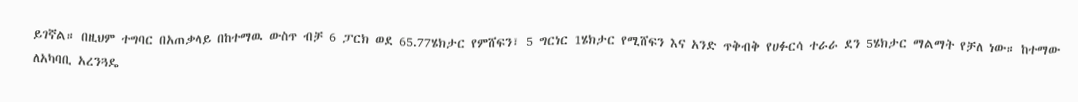ይገኛል። በዚህም ተግባር በአጠቃላይ በከተማዉ ውስጥ ብቻ 6 ፓርክ ወደ 65.77ሄክታር የምሸፍን፣ 5 ግርነር 1ሄክታር የሚሸፍን እና አንድ ጥቅብቅ የሀፉርሳ ተራራ ደን 5ሄክታር ማልማት የቻለ ነው። ከተማው ለአካባቢ አረንጓዴ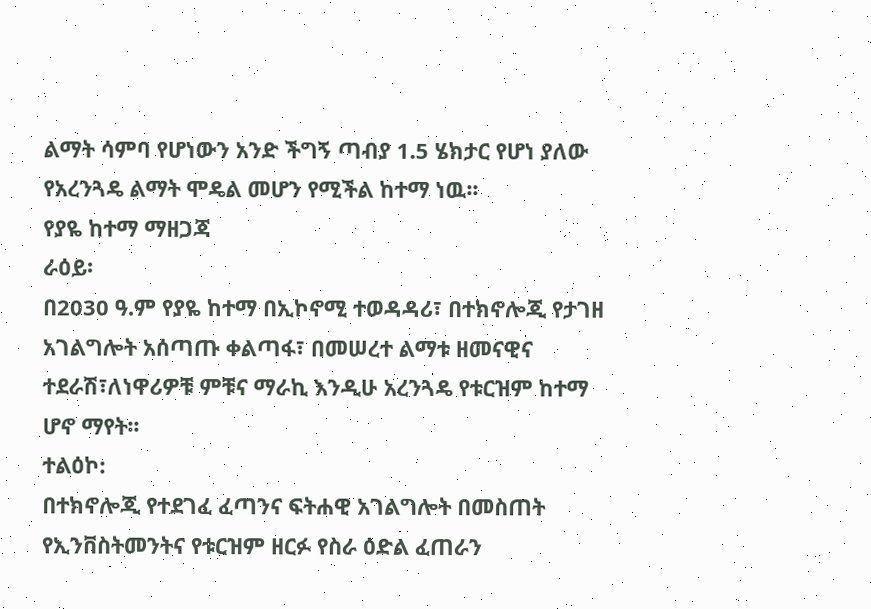ልማት ሳምባ የሆነውን አንድ ችግኝ ጣብያ 1.5 ሄክታር የሆነ ያለው የአረንጓዴ ልማት ሞዴል መሆን የሚችል ከተማ ነዉ፡፡
የያዬ ከተማ ማዘጋጃ
ራዕይ፡
በ2030 ዓ.ም የያዬ ከተማ በኢኮኖሚ ተወዳዳሪ፣ በተክኖሎጂ የታገዘ አገልግሎት አሰጣጡ ቀልጣፋ፣ በመሠረተ ልማቱ ዘመናዊና ተደራሽ፣ለነዋሪዎቹ ምቹና ማራኪ እንዲሁ አረንጓዴ የቱርዝም ከተማ ሆኖ ማየት፡፡
ተልዕኮ:
በተክኖሎጂ የተደገፈ ፈጣንና ፍትሐዊ አገልግሎት በመስጠት የኢንቨስትመንትና የቱርዝም ዘርፉ የስራ ዕድል ፈጠራን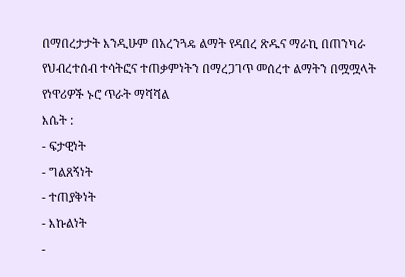በማበረታታት እንዲሁም በአረንጓዴ ልማት የዳበረ ጽዱና ማራኪ በጠንካራ የህብረተሰብ ተሳትፎና ተጠቃምነትን በማረጋገጥ መሰረተ ልማትን በሟሟላት የነዋሪዎች ኑሮ ጥራት ማሻሻል
እሴት :
- ፍታዊነት
- ግልጸኝነት
- ተጠያቅነት
- እኩልነት
-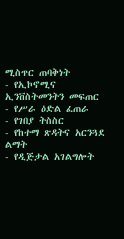ሚስጥር ጠባቅነት
- የኢኮኖሚና ኢንቨስትመንትን መፍጠር
- የሥራ ዕድል ፈጠራ
- የገበያ ትስስር
- የከተማ ጽዳትና አርንጓደ ልማት
- የዲጅታል አገልግሎት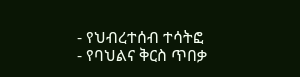- የህብረተሰብ ተሳትፎ
- የባህልና ቅርስ ጥበቃ